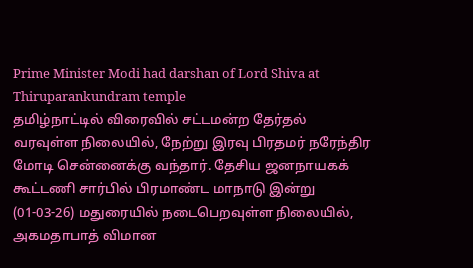Prime Minister Modi had darshan of Lord Shiva at Thiruparankundram temple
தமிழ்நாட்டில் விரைவில் சட்டமன்ற தேர்தல் வரவுள்ள நிலையில், நேற்று இரவு பிரதமர் நரேந்திர மோடி சென்னைக்கு வந்தார். தேசிய ஜனநாயகக் கூட்டணி சார்பில் பிரமாண்ட மாநாடு இன்று (01-03-26) மதுரையில் நடைபெறவுள்ள நிலையில், அகமதாபாத் விமான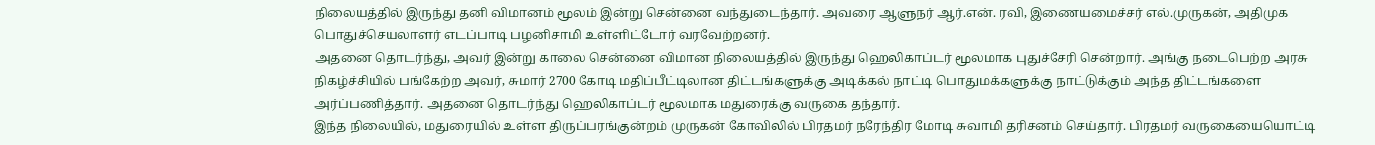நிலையத்தில் இருந்து தனி விமானம் மூலம் இன்று சென்னை வந்துடைந்தார். அவரை ஆளுநர் ஆர்.என். ரவி, இணையமைச்சர் எல்.முருகன், அதிமுக பொதுச்செயலாளர் எடப்பாடி பழனிசாமி உள்ளிட்டோர் வரவேற்றனர்.
அதனை தொடர்ந்து, அவர் இன்று காலை சென்னை விமான நிலையத்தில் இருந்து ஹெலிகாப்டர் மூலமாக புதுச்சேரி சென்றார். அங்கு நடைபெற்ற அரசு நிகழ்ச்சியில் பங்கேற்ற அவர், சுமார் 2700 கோடி மதிப்பீட்டிலான திட்டங்களுக்கு அடிக்கல் நாட்டி பொதுமக்களுக்கு நாட்டுக்கும் அந்த திட்டங்களை அர்ப்பணித்தார். அதனை தொடர்ந்து ஹெலிகாப்டர் மூலமாக மதுரைக்கு வருகை தந்தார்.
இந்த நிலையில், மதுரையில் உள்ள திருப்பரங்குன்றம் முருகன் கோவிலில் பிரதமர் நரேந்திர மோடி சுவாமி தரிசனம் செய்தார். பிரதமர் வருகையையொட்டி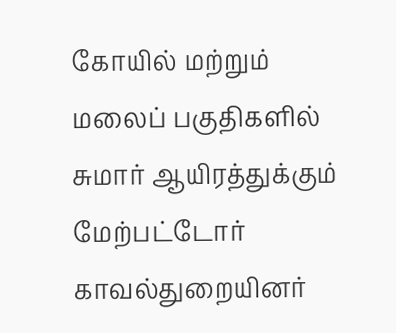கோயில் மற்றும் மலைப் பகுதிகளில் சுமார் ஆயிரத்துக்கும் மேற்பட்டோர் காவல்துறையினர்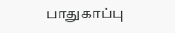பாதுகாப்பு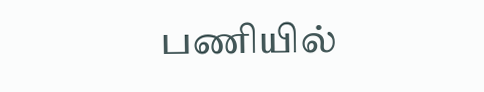பணியில்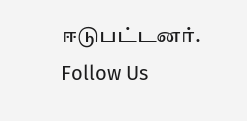ஈடுபட்டனர்.
Follow Us